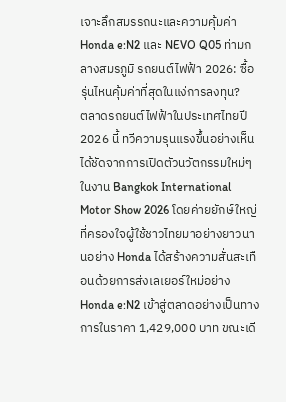เจาะลึกสมรรถนะและความคุ้มค่า Honda e:N2 และ NEVO Q05 ท่ามกลางสมรภูมิ รถยนต์ไฟฟ้า 2026: ซื้อรุ่นไหนคุ้มค่าที่สุดในแง่การลงทุน?
ตลาดรถยนต์ไฟฟ้าในประเทศไทยปี 2026 นี้ ทวีความรุนแรงขึ้นอย่างเห็นได้ชัดจากการเปิดตัวนวัตกรรมใหม่ๆ ในงาน Bangkok International Motor Show 2026 โดยค่ายยักษ์ใหญ่ที่ครองใจผู้ใช้ชาวไทยมาอย่างยาวนานอย่าง Honda ได้สร้างความสั่นสะเทือนด้วยการส่งเลเยอร์ใหม่อย่าง Honda e:N2 เข้าสู่ตลาดอย่างเป็นทางการในราคา 1,429,000 บาท ขณะเดี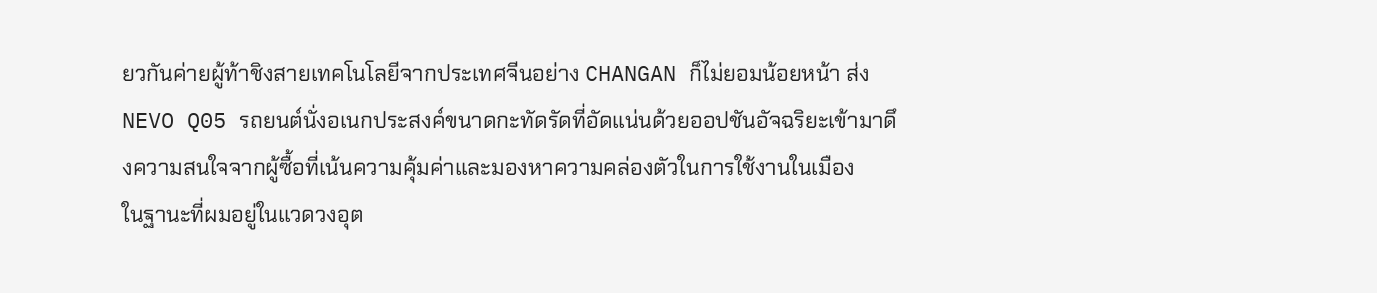ยวกันค่ายผู้ท้าชิงสายเทคโนโลยีจากประเทศจีนอย่าง CHANGAN ก็ไม่ยอมน้อยหน้า ส่ง NEVO Q05 รถยนต์นั่งอเนกประสงค์ขนาดกะทัดรัดที่อัดแน่นด้วยออปชันอัจฉริยะเข้ามาดึงความสนใจจากผู้ซื้อที่เน้นความคุ้มค่าและมองหาความคล่องตัวในการใช้งานในเมือง
ในฐานะที่ผมอยู่ในแวดวงอุต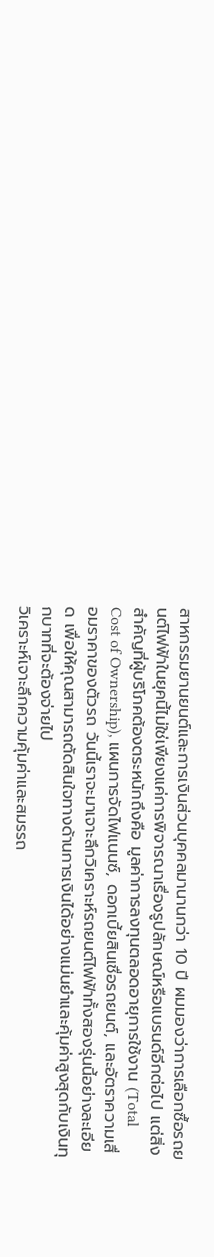สาหกรรมยานยนต์และการเงินส่วนบุคคลมานานกว่า 10 ปี ผมมองว่าการเลือกซื้อรถยนต์ไฟฟ้าในยุคนี้ไม่ใช่เพียงแค่การพิจารณาเรื่องรูปลักษณ์หรือแบรนด์อีกต่อไป แต่สิ่งสำคัญที่ผู้บริโภคต้องตระหนักถึงคือ มูลค่าการลงทุนตลอดอายุการใช้งาน (Total Cost of Ownership), แผนการจัดไฟแนนซ์, ดอกเบี้ยสินเชื่อรถยนต์, และอัตราความเสื่อมราคาของตัวรถ วันนี้เราจะมาเจาะลึกวิเคราะห์รถยนต์ไฟฟ้าทั้งสองรุ่นนี้อย่างละเอียด เพื่อให้คุณสามารถตัดสินใจทางด้านการเงินได้อย่างแม่นยำและคุ้มค่าสูงสุดกับเงินทุกบาทที่จะต้องจ่ายไป
วิเคราะห์เจาะลึกความคุ้มค่าและสมรรถ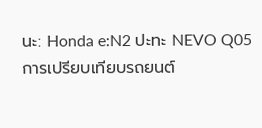นะ: Honda e:N2 ปะทะ NEVO Q05
การเปรียบเทียบรถยนต์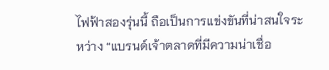ไฟฟ้าสองรุ่นนี้ ถือเป็นการแข่งขันที่น่าสนใจระหว่าง “แบรนด์เจ้าตลาดที่มีความน่าเชื่อ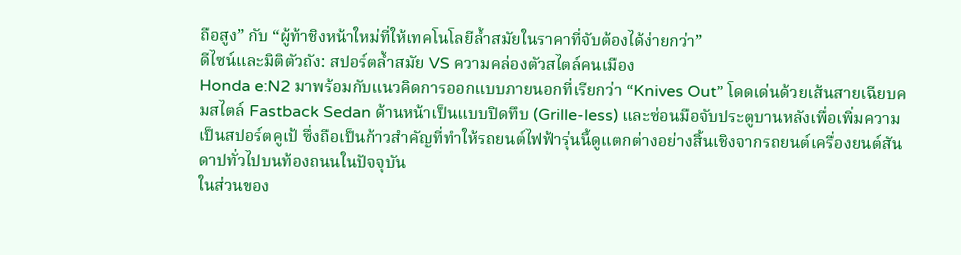ถือสูง” กับ “ผู้ท้าชิงหน้าใหม่ที่ให้เทคโนโลยีล้ำสมัยในราคาที่จับต้องได้ง่ายกว่า”
ดีไซน์และมิติตัวถัง: สปอร์ตล้ำสมัย VS ความคล่องตัวสไตล์คนเมือง
Honda e:N2 มาพร้อมกับแนวคิดการออกแบบภายนอกที่เรียกว่า “Knives Out” โดดเด่นด้วยเส้นสายเฉียบคมสไตล์ Fastback Sedan ด้านหน้าเป็นแบบปิดทึบ (Grille-less) และซ่อนมือจับประตูบานหลังเพื่อเพิ่มความเป็นสปอร์ตคูเป้ ซึ่งถือเป็นก้าวสำคัญที่ทำให้รถยนต์ไฟฟ้ารุ่นนี้ดูแตกต่างอย่างสิ้นเชิงจากรถยนต์เครื่องยนต์สันดาปทั่วไปบนท้องถนนในปัจจุบัน
ในส่วนของ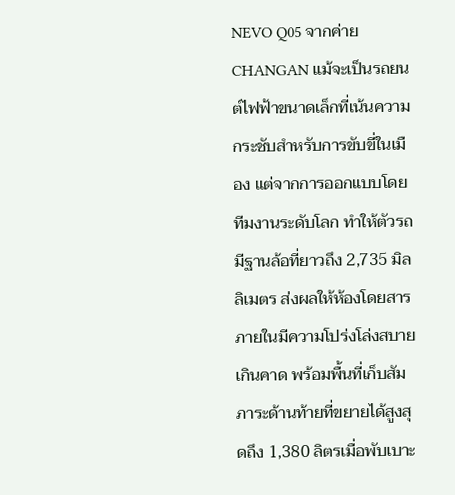NEVO Q05 จากค่าย CHANGAN แม้จะเป็นรถยนต์ไฟฟ้าขนาดเล็กที่เน้นความกระชับสำหรับการขับขี่ในเมือง แต่จากการออกแบบโดยทีมงานระดับโลก ทำให้ตัวรถมีฐานล้อที่ยาวถึง 2,735 มิลลิเมตร ส่งผลให้ห้องโดยสารภายในมีความโปร่งโล่งสบายเกินคาด พร้อมพื้นที่เก็บสัมภาระด้านท้ายที่ขยายได้สูงสุดถึง 1,380 ลิตรเมื่อพับเบาะ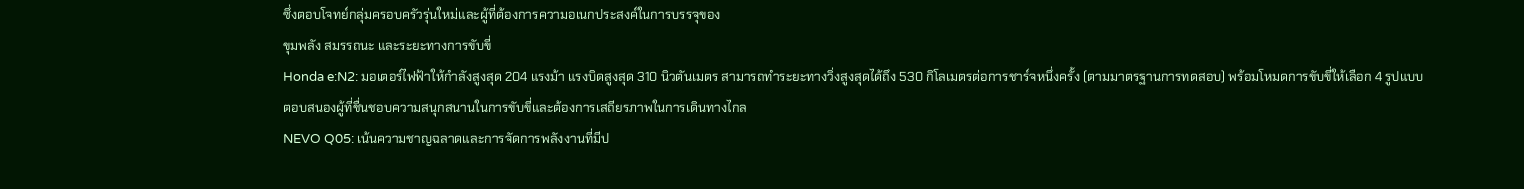ซึ่งตอบโจทย์กลุ่มครอบครัวรุ่นใหม่และผู้ที่ต้องการความอเนกประสงค์ในการบรรจุของ
ขุมพลัง สมรรถนะ และระยะทางการขับขี่
Honda e:N2: มอเตอร์ไฟฟ้าให้กำลังสูงสุด 204 แรงม้า แรงบิดสูงสุด 310 นิวตันเมตร สามารถทำระยะทางวิ่งสูงสุดได้ถึง 530 กิโลเมตรต่อการชาร์จหนึ่งครั้ง (ตามมาตรฐานการทดสอบ) พร้อมโหมดการขับขี่ให้เลือก 4 รูปแบบ ตอบสนองผู้ที่ชื่นชอบความสนุกสนานในการขับขี่และต้องการเสถียรภาพในการเดินทางไกล
NEVO Q05: เน้นความชาญฉลาดและการจัดการพลังงานที่มีป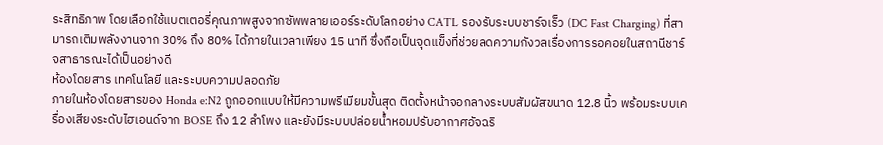ระสิทธิภาพ โดยเลือกใช้แบตเตอรี่คุณภาพสูงจากซัพพลายเออร์ระดับโลกอย่าง CATL รองรับระบบชาร์จเร็ว (DC Fast Charging) ที่สามารถเติมพลังงานจาก 30% ถึง 80% ได้ภายในเวลาเพียง 15 นาที ซึ่งถือเป็นจุดแข็งที่ช่วยลดความกังวลเรื่องการรอคอยในสถานีชาร์จสาธารณะได้เป็นอย่างดี
ห้องโดยสาร เทคโนโลยี และระบบความปลอดภัย
ภายในห้องโดยสารของ Honda e:N2 ถูกออกแบบให้มีความพรีเมียมขั้นสุด ติดตั้งหน้าจอกลางระบบสัมผัสขนาด 12.8 นิ้ว พร้อมระบบเครื่องเสียงระดับไฮเอนด์จาก BOSE ถึง 12 ลำโพง และยังมีระบบปล่อยน้ำหอมปรับอากาศอัจฉริ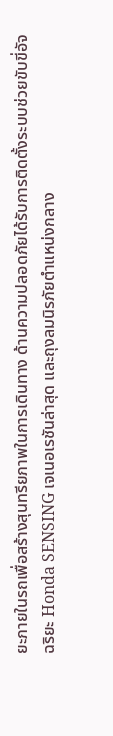ยะภายในรถเพื่อสร้างสุนทรียภาพในการเดินทาง ด้านความปลอดภัยได้รับการติดตั้งระบบช่วยขับขี่อัจฉริยะ Honda SENSING เจเนอเรชันล่าสุด และถุงลมนิรภัยตำแหน่งกลาง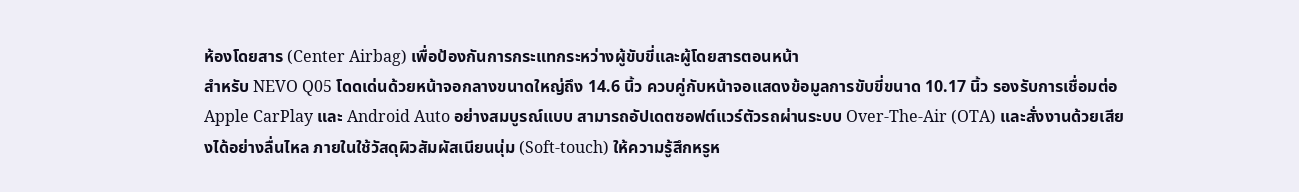ห้องโดยสาร (Center Airbag) เพื่อป้องกันการกระแทกระหว่างผู้ขับขี่และผู้โดยสารตอนหน้า
สำหรับ NEVO Q05 โดดเด่นด้วยหน้าจอกลางขนาดใหญ่ถึง 14.6 นิ้ว ควบคู่กับหน้าจอแสดงข้อมูลการขับขี่ขนาด 10.17 นิ้ว รองรับการเชื่อมต่อ Apple CarPlay และ Android Auto อย่างสมบูรณ์แบบ สามารถอัปเดตซอฟต์แวร์ตัวรถผ่านระบบ Over-The-Air (OTA) และสั่งงานด้วยเสียงได้อย่างลื่นไหล ภายในใช้วัสดุผิวสัมผัสเนียนนุ่ม (Soft-touch) ให้ความรู้สึกหรูห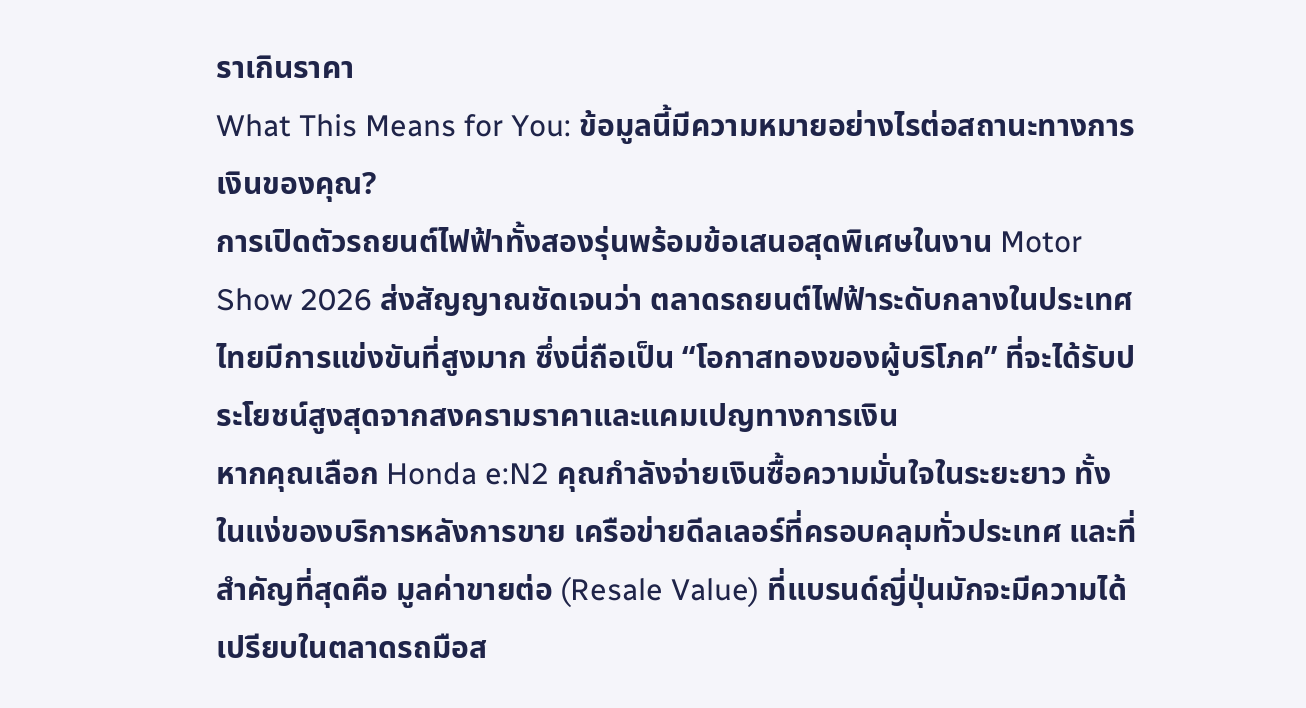ราเกินราคา
What This Means for You: ข้อมูลนี้มีความหมายอย่างไรต่อสถานะทางการเงินของคุณ?
การเปิดตัวรถยนต์ไฟฟ้าทั้งสองรุ่นพร้อมข้อเสนอสุดพิเศษในงาน Motor Show 2026 ส่งสัญญาณชัดเจนว่า ตลาดรถยนต์ไฟฟ้าระดับกลางในประเทศไทยมีการแข่งขันที่สูงมาก ซึ่งนี่ถือเป็น “โอกาสทองของผู้บริโภค” ที่จะได้รับประโยชน์สูงสุดจากสงครามราคาและแคมเปญทางการเงิน
หากคุณเลือก Honda e:N2 คุณกำลังจ่ายเงินซื้อความมั่นใจในระยะยาว ทั้งในแง่ของบริการหลังการขาย เครือข่ายดีลเลอร์ที่ครอบคลุมทั่วประเทศ และที่สำคัญที่สุดคือ มูลค่าขายต่อ (Resale Value) ที่แบรนด์ญี่ปุ่นมักจะมีความได้เปรียบในตลาดรถมือส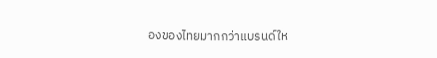องของไทยมากกว่าแบรนด์ให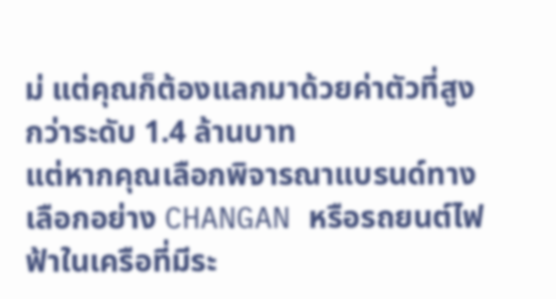ม่ แต่คุณก็ต้องแลกมาด้วยค่าตัวที่สูงกว่าระดับ 1.4 ล้านบาท
แต่หากคุณเลือกพิจารณาแบรนด์ทางเลือกอย่าง CHANGAN หรือรถยนต์ไฟฟ้าในเครือที่มีระ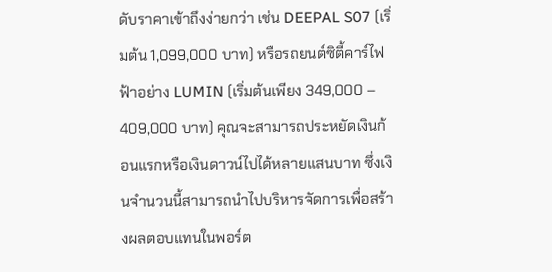ดับราคาเข้าถึงง่ายกว่า เช่น DEEPAL S07 (เริ่มต้น 1,099,000 บาท) หรือรถยนต์ซิตี้คาร์ไฟฟ้าอย่าง LUMIN (เริ่มต้นเพียง 349,000 – 409,000 บาท) คุณจะสามารถประหยัดเงินก้อนแรกหรือเงินดาวน์ไปได้หลายแสนบาท ซึ่งเงินจำนวนนี้สามารถนำไปบริหารจัดการเพื่อสร้างผลตอบแทนในพอร์ต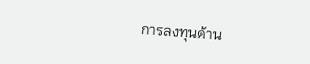การลงทุนด้าน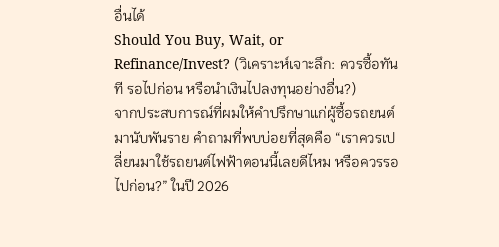อื่นได้
Should You Buy, Wait, or Refinance/Invest? (วิเคราะห์เจาะลึก: ควรซื้อทันที รอไปก่อน หรือนำเงินไปลงทุนอย่างอื่น?)
จากประสบการณ์ที่ผมให้คำปรึกษาแก่ผู้ซื้อรถยนต์มานับพันราย คำถามที่พบบ่อยที่สุดคือ “เราควรเปลี่ยนมาใช้รถยนต์ไฟฟ้าตอนนี้เลยดีไหม หรือควรรอไปก่อน?” ในปี 2026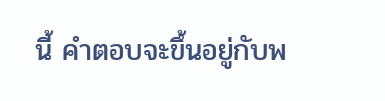นี้ คำตอบจะขึ้นอยู่กับพ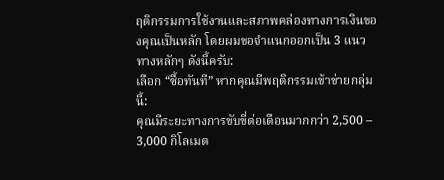ฤติกรรมการใช้งานและสภาพคล่องทางการเงินของคุณเป็นหลัก โดยผมขอจำแนกออกเป็น 3 แนวทางหลักๆ ดังนี้ครับ:
เลือก “ซื้อทันที” หากคุณมีพฤติกรรมเข้าข่ายกลุ่มนี้:
คุณมีระยะทางการขับขี่ต่อเดือนมากกว่า 2,500 – 3,000 กิโลเมต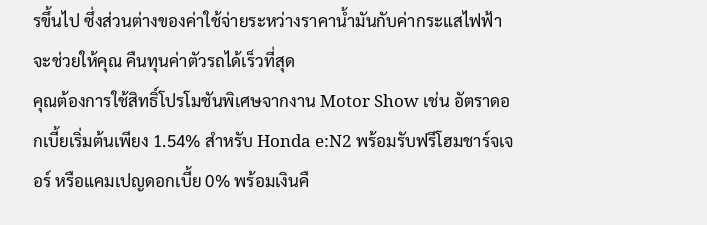รขึ้นไป ซึ่งส่วนต่างของค่าใช้จ่ายระหว่างราคาน้ำมันกับค่ากระแสไฟฟ้าจะช่วยให้คุณ คืนทุนค่าตัวรถได้เร็วที่สุด
คุณต้องการใช้สิทธิ์โปรโมชันพิเศษจากงาน Motor Show เช่น อัตราดอกเบี้ยเริ่มต้นเพียง 1.54% สำหรับ Honda e:N2 พร้อมรับฟรีโฮมชาร์จเจอร์ หรือแคมเปญดอกเบี้ย 0% พร้อมเงินคื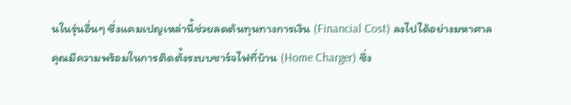นในรุ่นอื่นๆ ซึ่งแคมเปญเหล่านี้ช่วยลดต้นทุนทางการเงิน (Financial Cost) ลงไปได้อย่างมหาศาล
คุณมีความพร้อมในการติดตั้งระบบชาร์จไฟที่บ้าน (Home Charger) ซึ่ง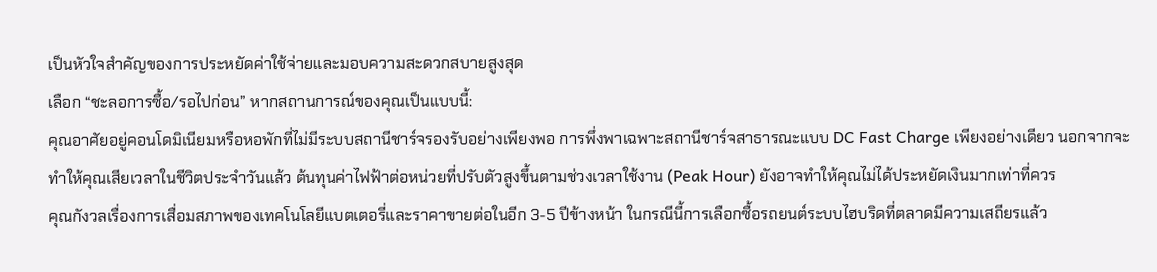เป็นหัวใจสำคัญของการประหยัดค่าใช้จ่ายและมอบความสะดวกสบายสูงสุด
เลือก “ชะลอการซื้อ/รอไปก่อน” หากสถานการณ์ของคุณเป็นแบบนี้:
คุณอาศัยอยู่คอนโดมิเนียมหรือหอพักที่ไม่มีระบบสถานีชาร์จรองรับอย่างเพียงพอ การพึ่งพาเฉพาะสถานีชาร์จสาธารณะแบบ DC Fast Charge เพียงอย่างเดียว นอกจากจะทำให้คุณเสียเวลาในชีวิตประจำวันแล้ว ต้นทุนค่าไฟฟ้าต่อหน่วยที่ปรับตัวสูงขึ้นตามช่วงเวลาใช้งาน (Peak Hour) ยังอาจทำให้คุณไม่ได้ประหยัดเงินมากเท่าที่ควร
คุณกังวลเรื่องการเสื่อมสภาพของเทคโนโลยีแบตเตอรี่และราคาขายต่อในอีก 3-5 ปีข้างหน้า ในกรณีนี้การเลือกซื้อรถยนต์ระบบไฮบริดที่ตลาดมีความเสถียรแล้ว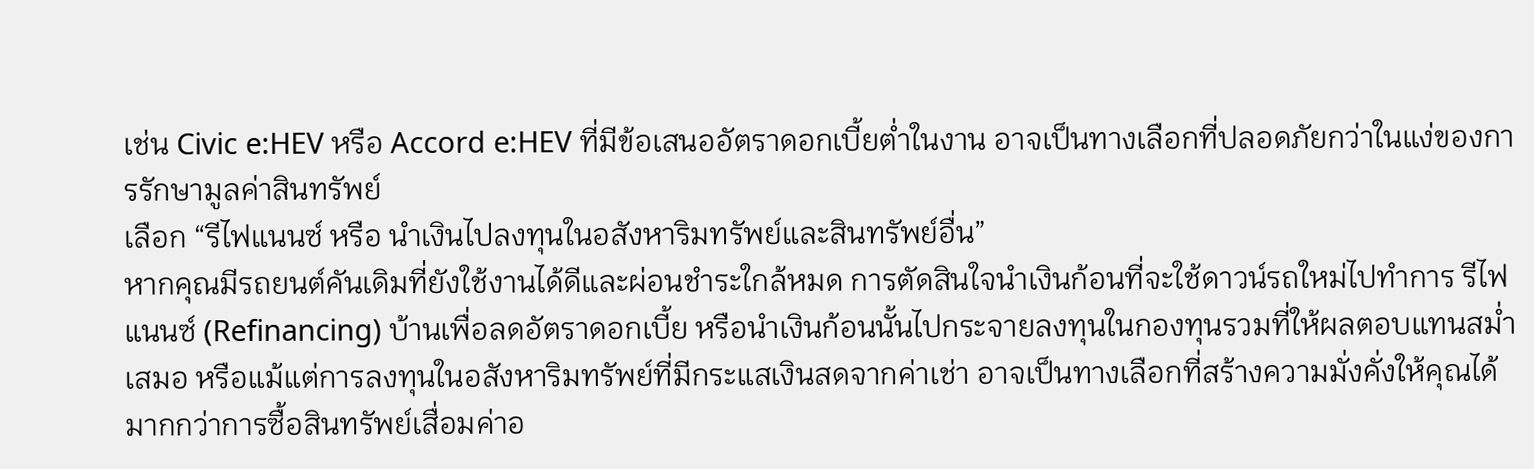เช่น Civic e:HEV หรือ Accord e:HEV ที่มีข้อเสนออัตราดอกเบี้ยต่ำในงาน อาจเป็นทางเลือกที่ปลอดภัยกว่าในแง่ของการรักษามูลค่าสินทรัพย์
เลือก “รีไฟแนนซ์ หรือ นำเงินไปลงทุนในอสังหาริมทรัพย์และสินทรัพย์อื่น”
หากคุณมีรถยนต์คันเดิมที่ยังใช้งานได้ดีและผ่อนชำระใกล้หมด การตัดสินใจนำเงินก้อนที่จะใช้ดาวน์รถใหม่ไปทำการ รีไฟแนนซ์ (Refinancing) บ้านเพื่อลดอัตราดอกเบี้ย หรือนำเงินก้อนนั้นไปกระจายลงทุนในกองทุนรวมที่ให้ผลตอบแทนสม่ำเสมอ หรือแม้แต่การลงทุนในอสังหาริมทรัพย์ที่มีกระแสเงินสดจากค่าเช่า อาจเป็นทางเลือกที่สร้างความมั่งคั่งให้คุณได้มากกว่าการซื้อสินทรัพย์เสื่อมค่าอ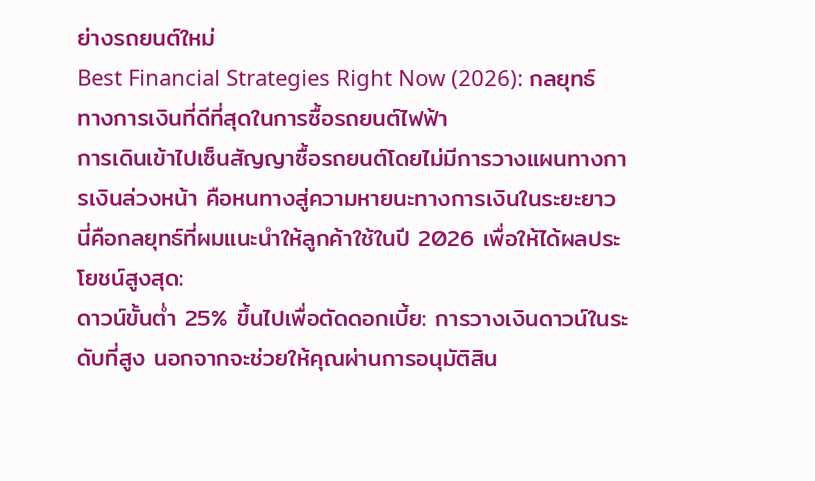ย่างรถยนต์ใหม่
Best Financial Strategies Right Now (2026): กลยุทธ์ทางการเงินที่ดีที่สุดในการซื้อรถยนต์ไฟฟ้า
การเดินเข้าไปเซ็นสัญญาซื้อรถยนต์โดยไม่มีการวางแผนทางการเงินล่วงหน้า คือหนทางสู่ความหายนะทางการเงินในระยะยาว นี่คือกลยุทธ์ที่ผมแนะนำให้ลูกค้าใช้ในปี 2026 เพื่อให้ได้ผลประโยชน์สูงสุด:
ดาวน์ขั้นต่ำ 25% ขึ้นไปเพื่อตัดดอกเบี้ย: การวางเงินดาวน์ในระดับที่สูง นอกจากจะช่วยให้คุณผ่านการอนุมัติสิน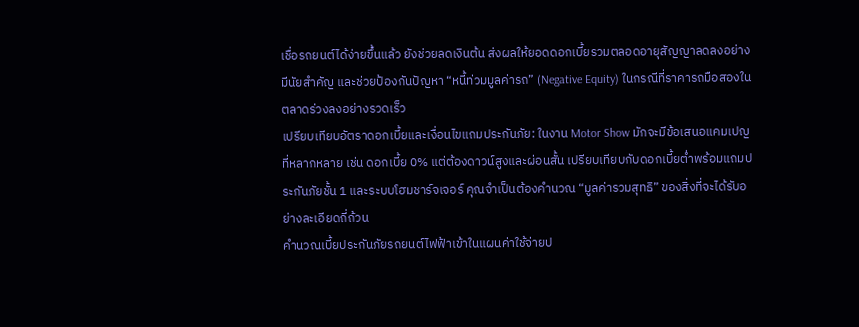เชื่อรถยนต์ได้ง่ายขึ้นแล้ว ยังช่วยลดเงินต้น ส่งผลให้ยอดดอกเบี้ยรวมตลอดอายุสัญญาลดลงอย่างมีนัยสำคัญ และช่วยป้องกันปัญหา “หนี้ท่วมมูลค่ารถ” (Negative Equity) ในกรณีที่ราคารถมือสองในตลาดร่วงลงอย่างรวดเร็ว
เปรียบเทียบอัตราดอกเบี้ยและเงื่อนไขแถมประกันภัย: ในงาน Motor Show มักจะมีข้อเสนอแคมเปญที่หลากหลาย เช่น ดอกเบี้ย 0% แต่ต้องดาวน์สูงและผ่อนสั้น เปรียบเทียบกับดอกเบี้ยต่ำพร้อมแถมประกันภัยชั้น 1 และระบบโฮมชาร์จเจอร์ คุณจำเป็นต้องคำนวณ “มูลค่ารวมสุทธิ” ของสิ่งที่จะได้รับอย่างละเอียดถี่ถ้วน
คำนวณเบี้ยประกันภัยรถยนต์ไฟฟ้าเข้าในแผนค่าใช้จ่ายป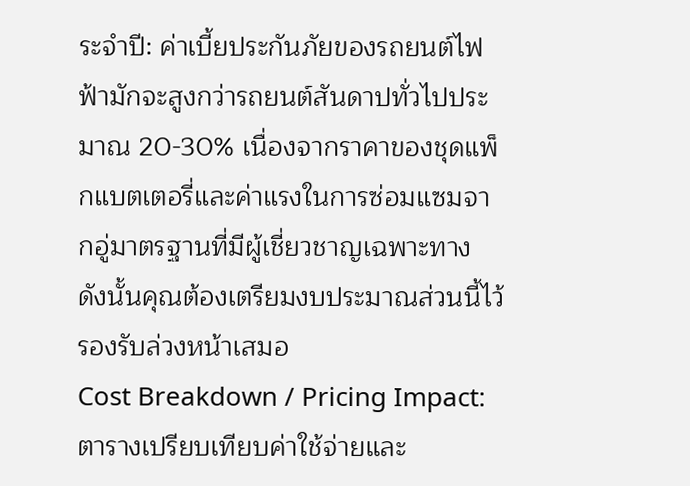ระจำปี: ค่าเบี้ยประกันภัยของรถยนต์ไฟฟ้ามักจะสูงกว่ารถยนต์สันดาปทั่วไปประมาณ 20-30% เนื่องจากราคาของชุดแพ็กแบตเตอรี่และค่าแรงในการซ่อมแซมจากอู่มาตรฐานที่มีผู้เชี่ยวชาญเฉพาะทาง ดังนั้นคุณต้องเตรียมงบประมาณส่วนนี้ไว้รองรับล่วงหน้าเสมอ
Cost Breakdown / Pricing Impact: ตารางเปรียบเทียบค่าใช้จ่ายและ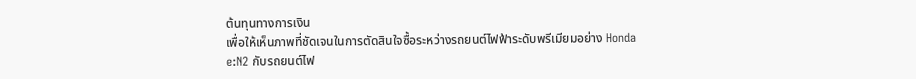ต้นทุนทางการเงิน
เพื่อให้เห็นภาพที่ชัดเจนในการตัดสินใจซื้อระหว่างรถยนต์ไฟฟ้าระดับพรีเมียมอย่าง Honda e:N2 กับรถยนต์ไฟ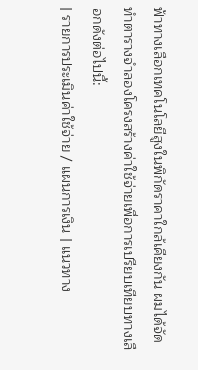ฟ้าทางเลือกเทคโนโลยีสูงในพิกัดราคาใกล้เคียงกัน ผมได้จัดทำตารางจำลองโครงสร้างค่าใช้จ่ายเพื่อการเปรียบเทียบทางเลือกดังต่อไปนี้:
| รายการประเมินค่าใช้จ่าย / แผนการเงิน | แนวทาง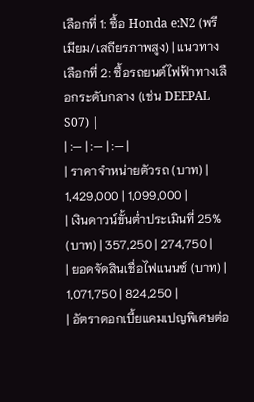เลือกที่ 1: ซื้อ Honda e:N2 (พรีเมียม/เสถียรภาพสูง) | แนวทางเลือกที่ 2: ซื้อรถยนต์ไฟฟ้าทางเลือกระดับกลาง (เช่น DEEPAL S07) |
| :— | :— | :— |
| ราคาจำหน่ายตัวรถ (บาท) | 1,429,000 | 1,099,000 |
| เงินดาวน์ขั้นต่ำประเมินที่ 25% (บาท) | 357,250 | 274,750 |
| ยอดจัดสินเชื่อไฟแนนซ์ (บาท) | 1,071,750 | 824,250 |
| อัตราดอกเบี้ยแคมเปญพิเศษต่อ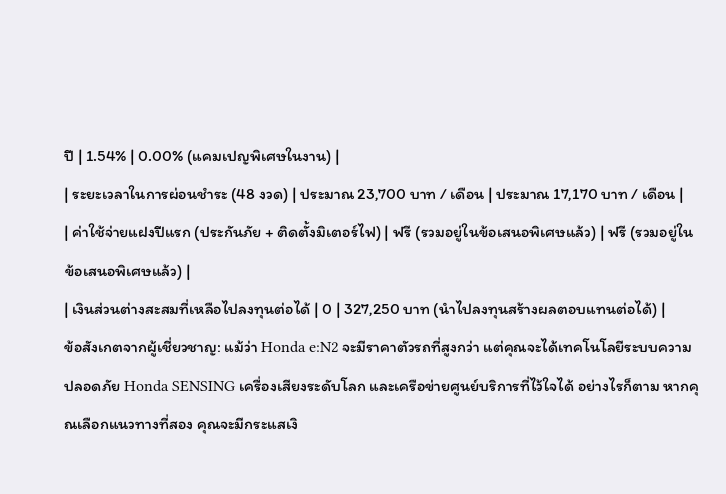ปี | 1.54% | 0.00% (แคมเปญพิเศษในงาน) |
| ระยะเวลาในการผ่อนชำระ (48 งวด) | ประมาณ 23,700 บาท / เดือน | ประมาณ 17,170 บาท / เดือน |
| ค่าใช้จ่ายแฝงปีแรก (ประกันภัย + ติดตั้งมิเตอร์ไฟ) | ฟรี (รวมอยู่ในข้อเสนอพิเศษแล้ว) | ฟรี (รวมอยู่ในข้อเสนอพิเศษแล้ว) |
| เงินส่วนต่างสะสมที่เหลือไปลงทุนต่อได้ | 0 | 327,250 บาท (นำไปลงทุนสร้างผลตอบแทนต่อได้) |
ข้อสังเกตจากผู้เชี่ยวชาญ: แม้ว่า Honda e:N2 จะมีราคาตัวรถที่สูงกว่า แต่คุณจะได้เทคโนโลยีระบบความปลอดภัย Honda SENSING เครื่องเสียงระดับโลก และเครือข่ายศูนย์บริการที่ไว้ใจได้ อย่างไรก็ตาม หากคุณเลือกแนวทางที่สอง คุณจะมีกระแสเงิ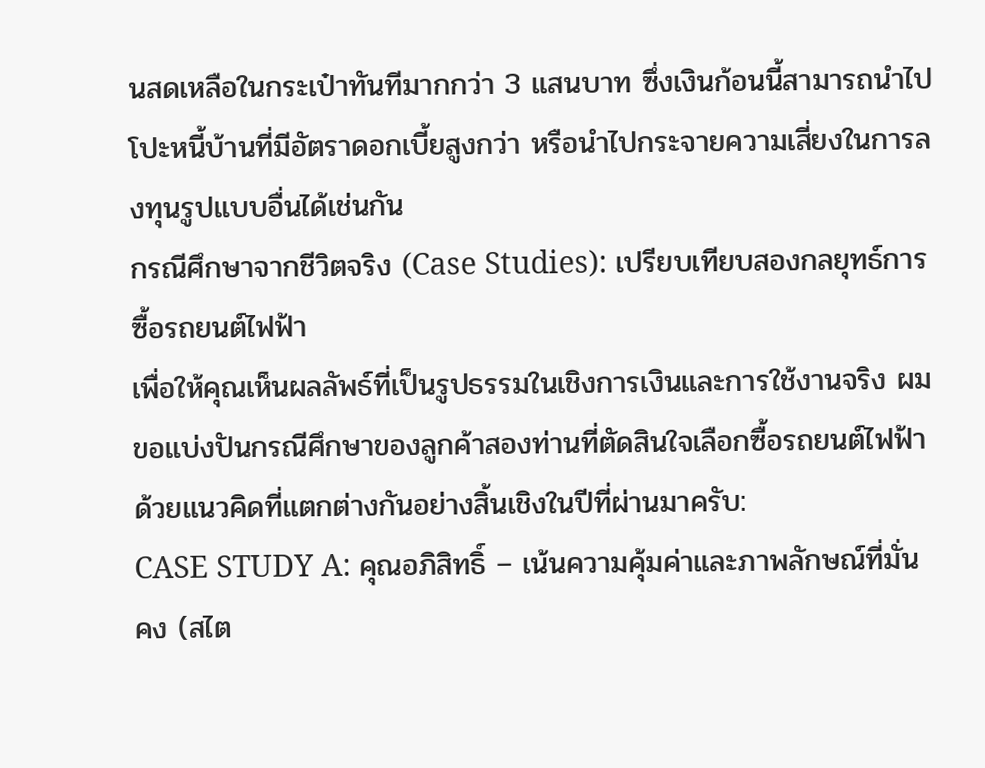นสดเหลือในกระเป๋าทันทีมากกว่า 3 แสนบาท ซึ่งเงินก้อนนี้สามารถนำไปโปะหนี้บ้านที่มีอัตราดอกเบี้ยสูงกว่า หรือนำไปกระจายความเสี่ยงในการลงทุนรูปแบบอื่นได้เช่นกัน
กรณีศึกษาจากชีวิตจริง (Case Studies): เปรียบเทียบสองกลยุทธ์การซื้อรถยนต์ไฟฟ้า
เพื่อให้คุณเห็นผลลัพธ์ที่เป็นรูปธรรมในเชิงการเงินและการใช้งานจริง ผมขอแบ่งปันกรณีศึกษาของลูกค้าสองท่านที่ตัดสินใจเลือกซื้อรถยนต์ไฟฟ้าด้วยแนวคิดที่แตกต่างกันอย่างสิ้นเชิงในปีที่ผ่านมาครับ:
CASE STUDY A: คุณอภิสิทธิ์ – เน้นความคุ้มค่าและภาพลักษณ์ที่มั่นคง (สไต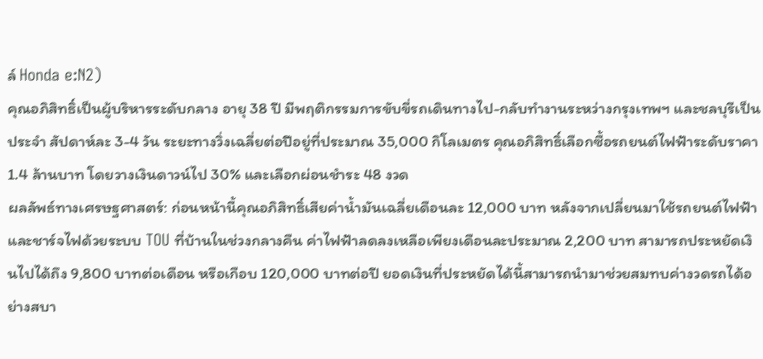ล์ Honda e:N2)
คุณอภิสิทธิ์เป็นผู้บริหารระดับกลาง อายุ 38 ปี มีพฤติกรรมการขับขี่รถเดินทางไป-กลับทำงานระหว่างกรุงเทพฯ และชลบุรีเป็นประจำ สัปดาห์ละ 3-4 วัน ระยะทางวิ่งเฉลี่ยต่อปีอยู่ที่ประมาณ 35,000 กิโลเมตร คุณอภิสิทธิ์เลือกซื้อรถยนต์ไฟฟ้าระดับราคา 1.4 ล้านบาท โดยวางเงินดาวน์ไป 30% และเลือกผ่อนชำระ 48 งวด
ผลลัพธ์ทางเศรษฐศาสตร์: ก่อนหน้านี้คุณอภิสิทธิ์เสียค่าน้ำมันเฉลี่ยเดือนละ 12,000 บาท หลังจากเปลี่ยนมาใช้รถยนต์ไฟฟ้าและชาร์จไฟด้วยระบบ TOU ที่บ้านในช่วงกลางคืน ค่าไฟฟ้าลดลงเหลือเพียงเดือนละประมาณ 2,200 บาท สามารถประหยัดเงินไปได้ถึง 9,800 บาทต่อเดือน หรือเกือบ 120,000 บาทต่อปี ยอดเงินที่ประหยัดได้นี้สามารถนำมาช่วยสมทบค่างวดรถได้อย่างสบา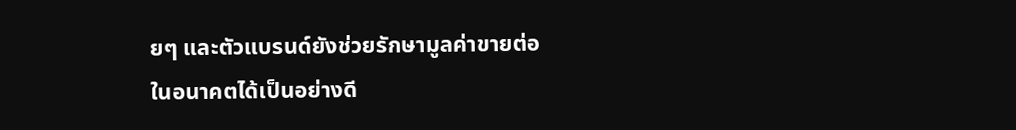ยๆ และตัวแบรนด์ยังช่วยรักษามูลค่าขายต่อในอนาคตได้เป็นอย่างดี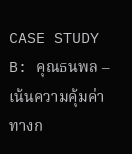CASE STUDY B: คุณธนพล – เน้นความคุ้มค่าทางก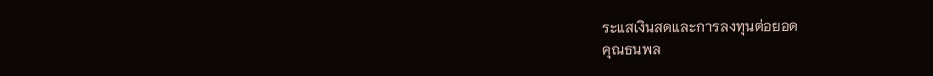ระแสเงินสดและการลงทุนต่อยอด
คุณธนพล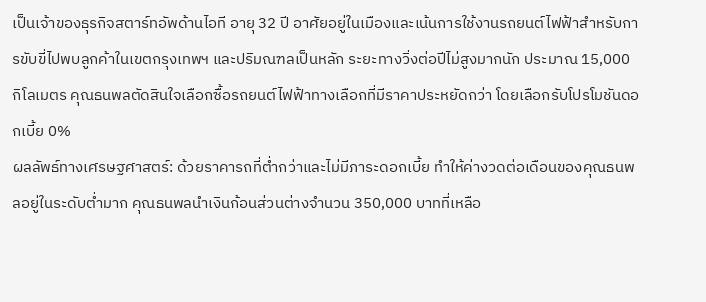เป็นเจ้าของธุรกิจสตาร์ทอัพด้านไอที อายุ 32 ปี อาศัยอยู่ในเมืองและเน้นการใช้งานรถยนต์ไฟฟ้าสำหรับการขับขี่ไปพบลูกค้าในเขตกรุงเทพฯ และปริมณฑลเป็นหลัก ระยะทางวิ่งต่อปีไม่สูงมากนัก ประมาณ 15,000 กิโลเมตร คุณธนพลตัดสินใจเลือกซื้อรถยนต์ไฟฟ้าทางเลือกที่มีราคาประหยัดกว่า โดยเลือกรับโปรโมชันดอกเบี้ย 0%
ผลลัพธ์ทางเศรษฐศาสตร์: ด้วยราคารถที่ต่ำกว่าและไม่มีภาระดอกเบี้ย ทำให้ค่างวดต่อเดือนของคุณธนพลอยู่ในระดับต่ำมาก คุณธนพลนำเงินก้อนส่วนต่างจำนวน 350,000 บาทที่เหลือ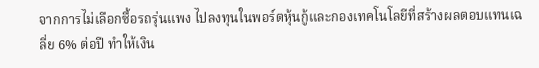จากการไม่เลือกซื้อรถรุ่นแพง ไปลงทุนในพอร์ตหุ้นกู้และกองเทคโนโลยีที่สร้างผลตอบแทนเฉลี่ย 6% ต่อปี ทำให้เงิน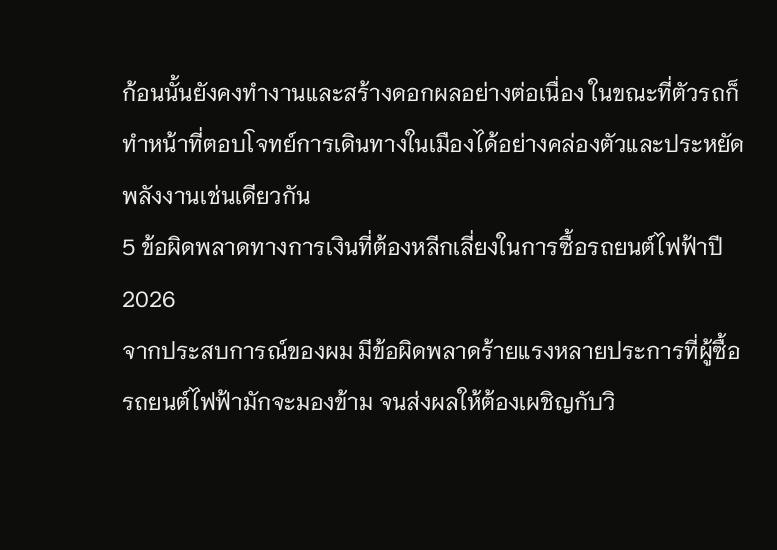ก้อนนั้นยังคงทำงานและสร้างดอกผลอย่างต่อเนื่อง ในขณะที่ตัวรถก็ทำหน้าที่ตอบโจทย์การเดินทางในเมืองได้อย่างคล่องตัวและประหยัดพลังงานเช่นเดียวกัน
5 ข้อผิดพลาดทางการเงินที่ต้องหลีกเลี่ยงในการซื้อรถยนต์ไฟฟ้าปี 2026
จากประสบการณ์ของผม มีข้อผิดพลาดร้ายแรงหลายประการที่ผู้ซื้อรถยนต์ไฟฟ้ามักจะมองข้าม จนส่งผลให้ต้องเผชิญกับวิ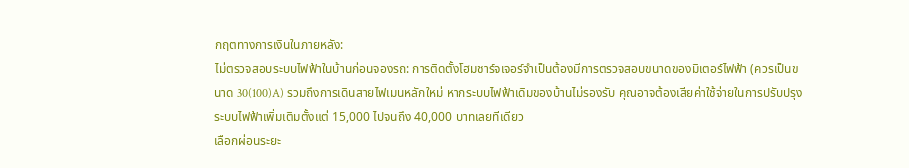กฤตทางการเงินในภายหลัง:
ไม่ตรวจสอบระบบไฟฟ้าในบ้านก่อนจองรถ: การติดตั้งโฮมชาร์จเจอร์จำเป็นต้องมีการตรวจสอบขนาดของมิเตอร์ไฟฟ้า (ควรเป็นขนาด 30(100)A) รวมถึงการเดินสายไฟเมนหลักใหม่ หากระบบไฟฟ้าเดิมของบ้านไม่รองรับ คุณอาจต้องเสียค่าใช้จ่ายในการปรับปรุงระบบไฟฟ้าเพิ่มเติมตั้งแต่ 15,000 ไปจนถึง 40,000 บาทเลยทีเดียว
เลือกผ่อนระยะ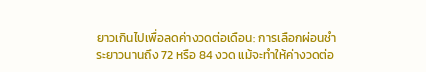ยาวเกินไปเพื่อลดค่างวดต่อเดือน: การเลือกผ่อนชำระยาวนานถึง 72 หรือ 84 งวด แม้จะทำให้ค่างวดต่อ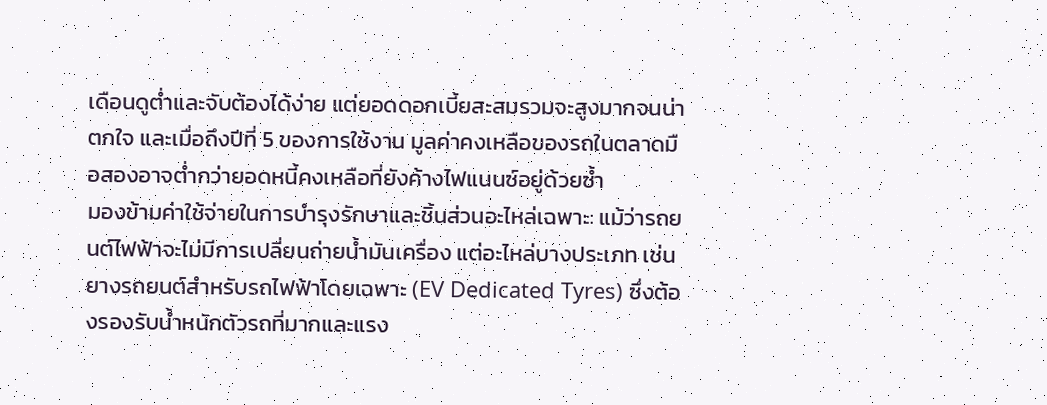เดือนดูต่ำและจับต้องได้ง่าย แต่ยอดดอกเบี้ยสะสมรวมจะสูงมากจนน่าตกใจ และเมื่อถึงปีที่ 5 ของการใช้งาน มูลค่าคงเหลือของรถในตลาดมือสองอาจต่ำกว่ายอดหนี้คงเหลือที่ยังค้างไฟแนนซ์อยู่ด้วยซ้ำ
มองข้ามค่าใช้จ่ายในการบำรุงรักษาและชิ้นส่วนอะไหล่เฉพาะ: แม้ว่ารถยนต์ไฟฟ้าจะไม่มีการเปลี่ยนถ่ายน้ำมันเครื่อง แต่อะไหล่บางประเภท เช่น ยางรถยนต์สำหรับรถไฟฟ้าโดยเฉพาะ (EV Dedicated Tyres) ซึ่งต้องรองรับน้ำหนักตัวรถที่มากและแรง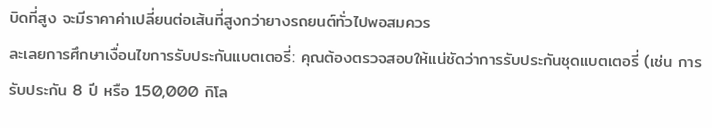บิดที่สูง จะมีราคาค่าเปลี่ยนต่อเส้นที่สูงกว่ายางรถยนต์ทั่วไปพอสมควร
ละเลยการศึกษาเงื่อนไขการรับประกันแบตเตอรี่: คุณต้องตรวจสอบให้แน่ชัดว่าการรับประกันชุดแบตเตอรี่ (เช่น การรับประกัน 8 ปี หรือ 150,000 กิโล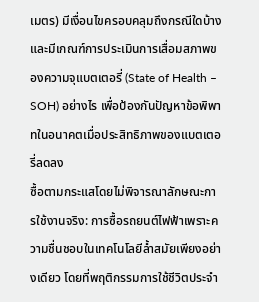เมตร) มีเงื่อนไขครอบคลุมถึงกรณีใดบ้าง และมีเกณฑ์การประเมินการเสื่อมสภาพของความจุแบตเตอรี่ (State of Health – SOH) อย่างไร เพื่อป้องกันปัญหาข้อพิพาทในอนาคตเมื่อประสิทธิภาพของแบตเตอรี่ลดลง
ซื้อตามกระแสโดยไม่พิจารณาลักษณะการใช้งานจริง: การซื้อรถยนต์ไฟฟ้าเพราะความชื่นชอบในเทคโนโลยีล้ำสมัยเพียงอย่างเดียว โดยที่พฤติกรรมการใช้ชีวิตประจำ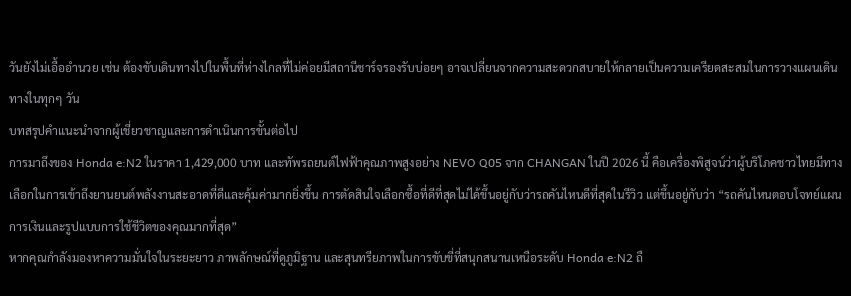วันยังไม่เอื้ออำนวย เช่น ต้องขับเดินทางไปในพื้นที่ห่างไกลที่ไม่ค่อยมีสถานีชาร์จรองรับบ่อยๆ อาจเปลี่ยนจากความสะดวกสบายให้กลายเป็นความเครียดสะสมในการวางแผนเดินทางในทุกๆ วัน
บทสรุปคำแนะนำจากผู้เชี่ยวชาญและการดำเนินการขั้นต่อไป
การมาถึงของ Honda e:N2 ในราคา 1,429,000 บาท และทัพรถยนต์ไฟฟ้าคุณภาพสูงอย่าง NEVO Q05 จาก CHANGAN ในปี 2026 นี้ คือเครื่องพิสูจน์ว่าผู้บริโภคชาวไทยมีทางเลือกในการเข้าถึงยานยนต์พลังงานสะอาดที่ดีและคุ้มค่ามากยิ่งขึ้น การตัดสินใจเลือกซื้อที่ดีที่สุดไม่ได้ขึ้นอยู่กับว่ารถคันไหนดีที่สุดในรีวิว แต่ขึ้นอยู่กับว่า “รถคันไหนตอบโจทย์แผนการเงินและรูปแบบการใช้ชีวิตของคุณมากที่สุด”
หากคุณกำลังมองหาความมั่นใจในระยะยาว ภาพลักษณ์ที่ดูภูมิฐาน และสุนทรียภาพในการขับขี่ที่สนุกสนานเหนือระดับ Honda e:N2 ถื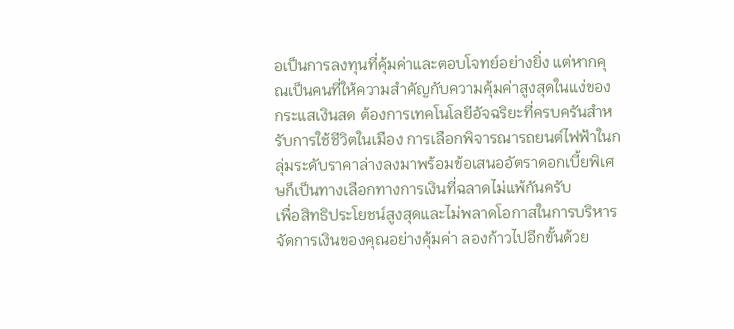อเป็นการลงทุนที่คุ้มค่าและตอบโจทย์อย่างยิ่ง แต่หากคุณเป็นคนที่ให้ความสำคัญกับความคุ้มค่าสูงสุดในแง่ของกระแสเงินสด ต้องการเทคโนโลยีอัจฉริยะที่ครบครันสำหรับการใช้ชีวิตในเมือง การเลือกพิจารณารถยนต์ไฟฟ้าในกลุ่มระดับราคาล่างลงมาพร้อมข้อเสนออัตราดอกเบี้ยพิเศษก็เป็นทางเลือกทางการเงินที่ฉลาดไม่แพ้กันครับ
เพื่อสิทธิประโยชน์สูงสุดและไม่พลาดโอกาสในการบริหารจัดการเงินของคุณอย่างคุ้มค่า ลองก้าวไปอีกขั้นด้วย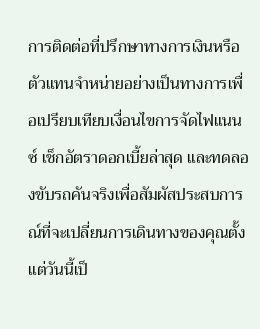การติดต่อที่ปรึกษาทางการเงินหรือตัวแทนจำหน่ายอย่างเป็นทางการเพื่อเปรียบเทียบเงื่อนไขการจัดไฟแนนซ์ เช็กอัตราดอกเบี้ยล่าสุด และทดลองขับรถคันจริงเพื่อสัมผัสประสบการณ์ที่จะเปลี่ยนการเดินทางของคุณตั้งแต่วันนี้เป็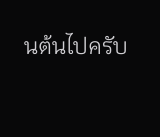นต้นไปครับ